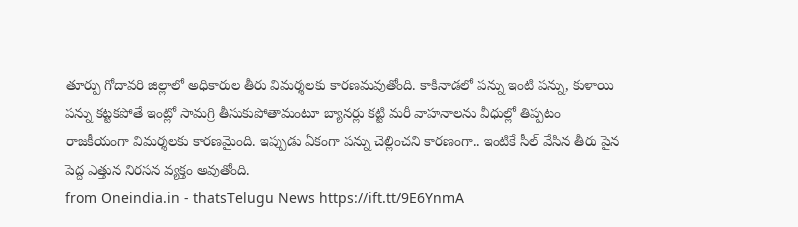తూర్పు గోదావరి జిల్లాలో అధికారుల తీరు విమర్శలకు కారణమవుతోంది. కాకినాడలో పన్ను ఇంటి పన్ను, కుళాయి పన్ను కట్టకపోతే ఇంట్లో సామగ్రి తీసుకుపోతామంటూ బ్యానర్లు కట్టి మరీ వాహనాలను వీధుల్లో తిప్పటం రాజకీయంగా విమర్శలకు కారణమైంది. ఇప్పుడు ఏకంగా పన్ను చెల్లించని కారణంగా.. ఇంటికే సీల్ వేసిన తీరు పైన పెద్ద ఎత్తున నిరసన వ్యక్తం అవుతోంది.
from Oneindia.in - thatsTelugu News https://ift.tt/9E6YnmA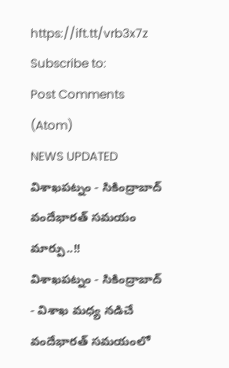https://ift.tt/vrb3x7z
Subscribe to:
Post Comments (Atom)
NEWS UPDATED
విశాఖపట్నం - సికింద్రాబాద్ వందేభారత్ సమయం మార్పు..!!
విశాఖపట్నం - సికింద్రాబాద్ - విశాఖ మధ్య నడిచే వందేభారత్ సమయంలో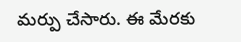మర్పు చేసారు. ఈ మేరకు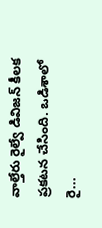వాల్తేరు రైల్వే డివిజన్ కీలక ప్రకటన చేసింది. ఒడిశాలో రై...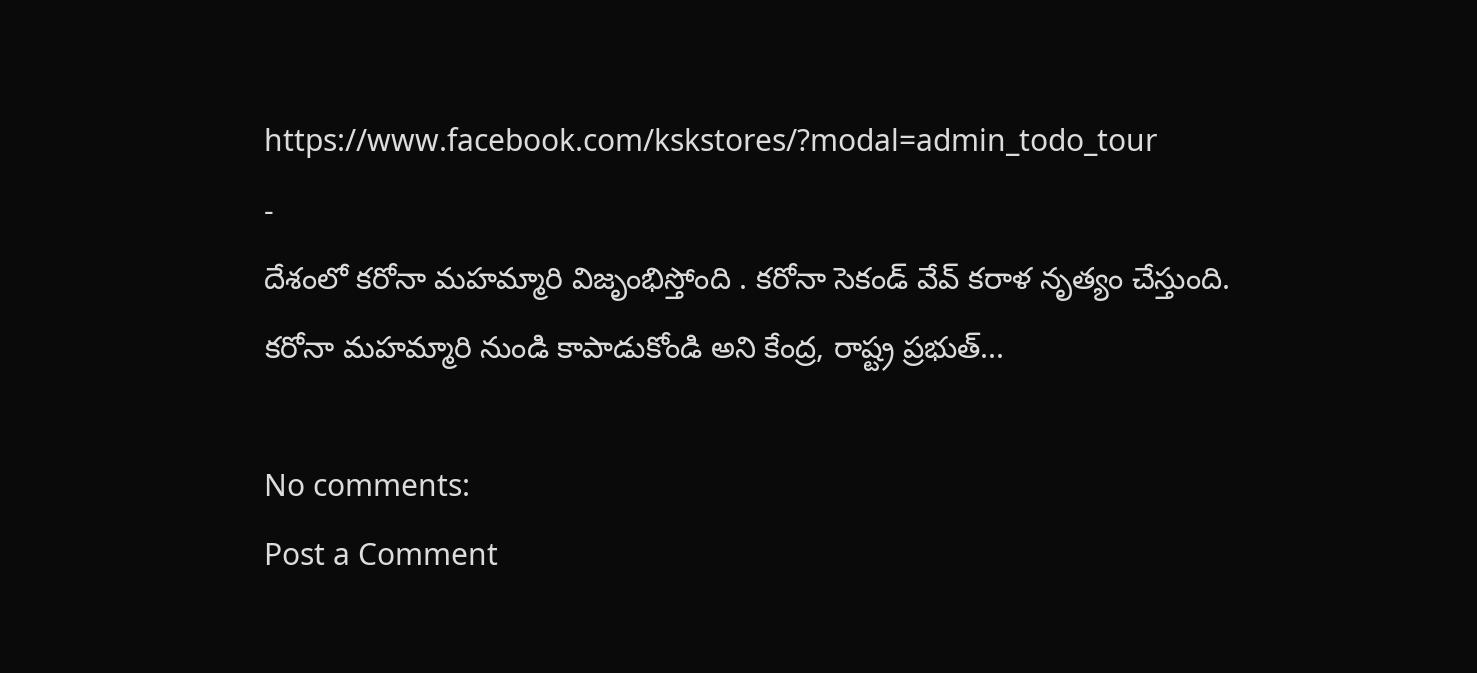https://www.facebook.com/kskstores/?modal=admin_todo_tour
-
దేశంలో కరోనా మహమ్మారి విజృంభిస్తోంది . కరోనా సెకండ్ వేవ్ కరాళ నృత్యం చేస్తుంది. కరోనా మహమ్మారి నుండి కాపాడుకోండి అని కేంద్ర, రాష్ట్ర ప్రభుత్...

No comments:
Post a Comment